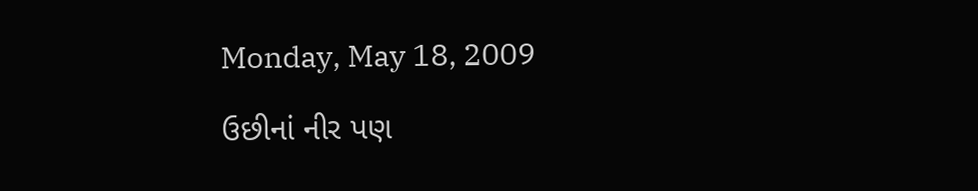Monday, May 18, 2009

ઉછીનાં નીર પણ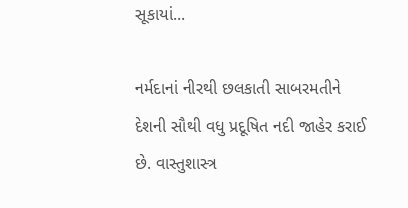સૂકાયાં...

નર્મદાનાં નીરથી છલકાતી સાબરમતીને દેશની સૌથી વધુ પ્રદૂષિત નદી જાહેર કરાઈ છે. વાસ્તુશાસ્ત્ર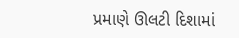પ્રમાણે ઊલટી દિશામાં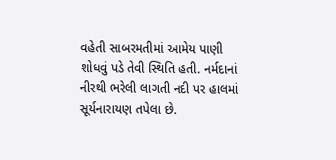વહેતી સાબરમતીમાં આમેય પાણી શોધવું પડે તેવી સ્થિતિ હતી. નર્મદાનાં નીરથી ભરેલી લાગતી નદી પર હાલમાં સૂર્યનારાયણ તપેલા છે.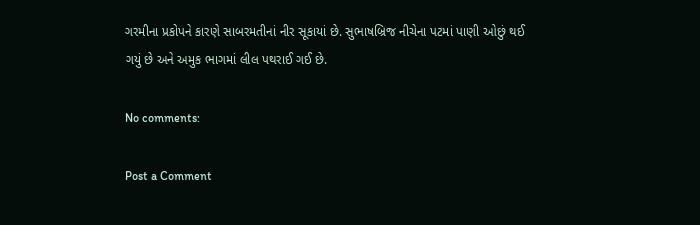ગરમીના પ્રકોપને કારણે સાબરમતીનાં નીર સૂકાયાં છે. સુભાષબ્રિજ નીચેના પટમાં પાણી ઓછું થઈ ગયું છે અને અમુક ભાગમાં લીલ પથરાઈ ગઈ છે.

No comments:

Post a Comment